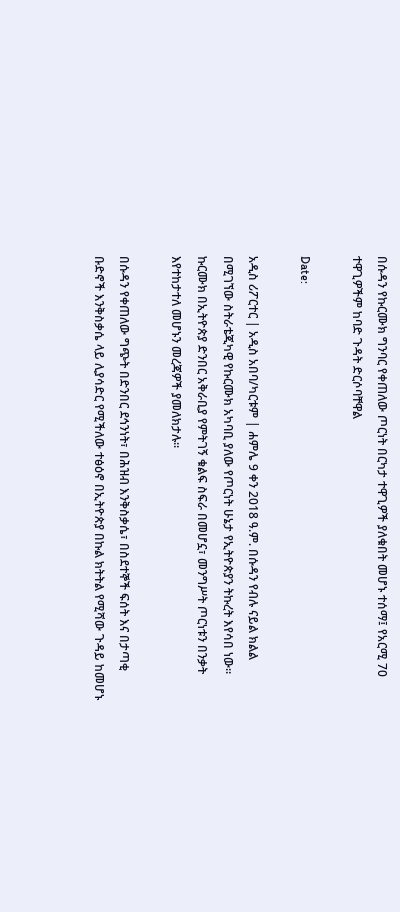በሱዳን የኩርሙክ ግንባር የቀጠለው ጦርነት በርካታ ተዋጊዎች ያለቁበት መሆኑ ተሰማ፤ የአርሚ 70 ተዋጊዎችም ከባድ ጉዳት ድርሶባቸዋል

Date:

አዲስ ሪፖርተር | አዲስ አበባ/ካርቱም | ሐምሌ 9 ቀን 2018 ዓ.ም. በሱዳን የብሉ ናይል ክልል በሚገኘው ስትራቴጂካዊ የኩርሙክ አካባቢ ያለው የጦርነት ሁኔታ የኢትዮጵያን ትኩረት እየሳበ ነው። ኩርሙክ በኢትዮጵያ ድንበር አቅራቢያ የምትገኝ ቁልፍ ስፍራ በመሆኗ፣ መንግሥት ጦርነቱን በንቃት እየተከታተለ መሆኑን መረጃዎች ያመለክታሉ።

በሱዳን የቀጠለው ግጭት በድንበር ደኅንነት፣ በሕዝብ እንቅስቃሴ፣ በስደተኞች ፍሰት እና በታጣቂ ቡድኖች እንቅስቃሴ ላይ ሊያሳድር የሚችለው ተፅዕኖ በኢትዮጵያ በኩል ክትትል የሚሻው ጉዳይ ከመሆኑ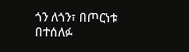ጎን ለጎን፣ በጦርነቱ በተሰለፉ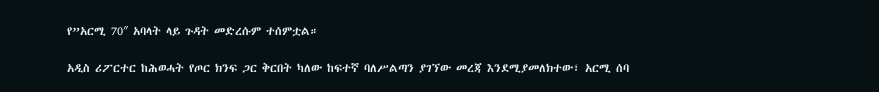የ”አርሚ 70″ አባላት ላይ ጉዳት መድረሱም ተሰምቷል።

አዲስ ሪፖርተር ከሕወሓት የጦር ክንፍ ጋር ቅርበት ካለው ከፍተኛ ባለሥልጣን ያገኘው መረጃ እንደሚያመለክተው፣ አርሚ ሰባ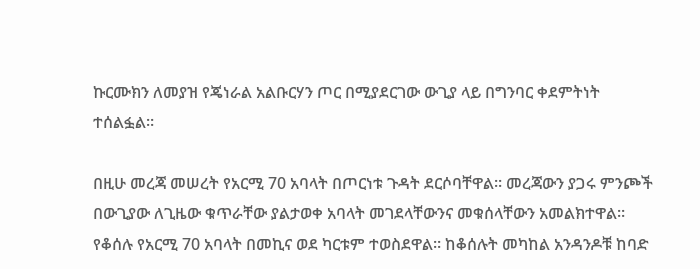ኩርሙክን ለመያዝ የጄነራል አልቡርሃን ጦር በሚያደርገው ውጊያ ላይ በግንባር ቀደምትነት ተሰልፏል።

በዚሁ መረጃ መሠረት የአርሚ 70 አባላት በጦርነቱ ጉዳት ደርሶባቸዋል። መረጃውን ያጋሩ ምንጮች በውጊያው ለጊዜው ቁጥራቸው ያልታወቀ አባላት መገደላቸውንና መቁሰላቸውን አመልክተዋል። የቆሰሉ የአርሚ 70 አባላት በመኪና ወደ ካርቱም ተወስደዋል። ከቆሰሉት መካከል አንዳንዶቹ ከባድ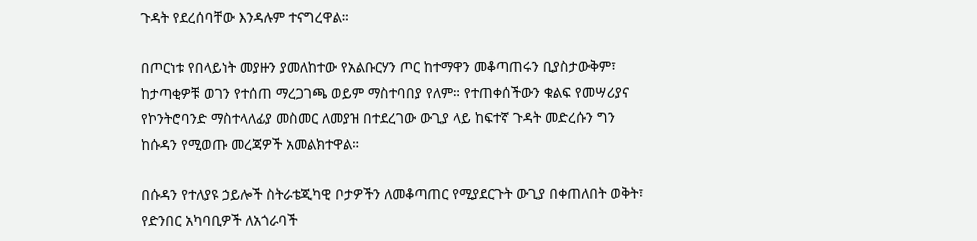ጉዳት የደረሰባቸው እንዳሉም ተናግረዋል።

በጦርነቱ የበላይነት መያዙን ያመለከተው የአልቡርሃን ጦር ከተማዋን መቆጣጠሩን ቢያስታውቅም፣ ከታጣቂዎቹ ወገን የተሰጠ ማረጋገጫ ወይም ማስተባበያ የለም። የተጠቀሰችውን ቁልፍ የመሣሪያና የኮንትሮባንድ ማስተላለፊያ መስመር ለመያዝ በተደረገው ውጊያ ላይ ከፍተኛ ጉዳት መድረሱን ግን ከሱዳን የሚወጡ መረጃዎች አመልክተዋል።

በሱዳን የተለያዩ ኃይሎች ስትራቴጂካዊ ቦታዎችን ለመቆጣጠር የሚያደርጉት ውጊያ በቀጠለበት ወቅት፣ የድንበር አካባቢዎች ለአጎራባች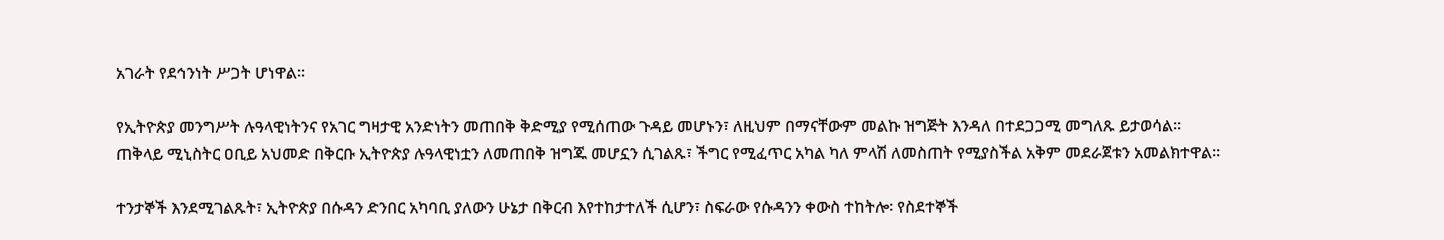አገራት የደኅንነት ሥጋት ሆነዋል።

የኢትዮጵያ መንግሥት ሉዓላዊነትንና የአገር ግዛታዊ አንድነትን መጠበቅ ቅድሚያ የሚሰጠው ጉዳይ መሆኑን፣ ለዚህም በማናቸውም መልኩ ዝግጅት እንዳለ በተደጋጋሚ መግለጹ ይታወሳል። ጠቅላይ ሚኒስትር ዐቢይ አህመድ በቅርቡ ኢትዮጵያ ሉዓላዊነቷን ለመጠበቅ ዝግጁ መሆኗን ሲገልጹ፣ ችግር የሚፈጥር አካል ካለ ምላሽ ለመስጠት የሚያስችል አቅም መደራጀቱን አመልክተዋል።

ተንታኞች እንደሚገልጹት፣ ኢትዮጵያ በሱዳን ድንበር አካባቢ ያለውን ሁኔታ በቅርብ እየተከታተለች ሲሆን፣ ስፍራው የሱዳንን ቀውስ ተከትሎ፡ የስደተኞች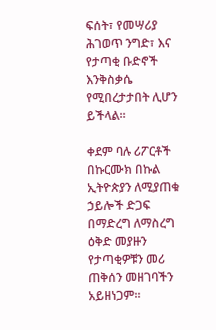ፍሰት፣ የመሣሪያ ሕገወጥ ንግድ፣ እና የታጣቂ ቡድኖች እንቅስቃሴ የሚበረታታበት ሊሆን ይችላል።

ቀደም ባሉ ሪፖርቶች በኩርሙክ በኩል ኢትዮጵያን ለሚያጠቁ ኃይሎች ድጋፍ በማድረግ ለማስረግ ዕቅድ መያዙን የታጣቂዎቹን መሪ ጠቅሰን መዘገባችን አይዘነጋም።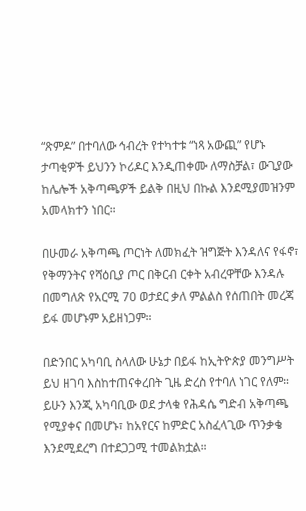“ጽምዶ” በተባለው ኅብረት የተካተቱ “ነጻ አውጪ” የሆኑ ታጣቂዎች ይህንን ኮሪዶር እንዲጠቀሙ ለማስቻል፣ ውጊያው ከሌሎች አቅጣጫዎች ይልቅ በዚህ በኩል እንደሚያመዝንም አመላክተን ነበር።

በሁመራ አቅጣጫ ጦርነት ለመክፈት ዝግጅት እንዳለና የፋኖ፣ የቅማንትና የሻዕቢያ ጦር በቅርብ ርቀት አብረዋቸው እንዳሉ በመግለጽ የአርሚ 70 ወታደር ቃለ ምልልስ የሰጠበት መረጃ ይፋ መሆኑም አይዘነጋም።

በድንበር አካባቢ ስላለው ሁኔታ በይፋ ከኢትዮጵያ መንግሥት ይህ ዘገባ እስከተጠናቀረበት ጊዜ ድረስ የተባለ ነገር የለም። ይሁን እንጂ አካባቢው ወደ ታላቁ የሕዳሴ ግድብ አቅጣጫ የሚያቀና በመሆኑ፣ ከአየርና ከምድር አስፈላጊው ጥንቃቄ እንደሚደረግ በተደጋጋሚ ተመልክቷል።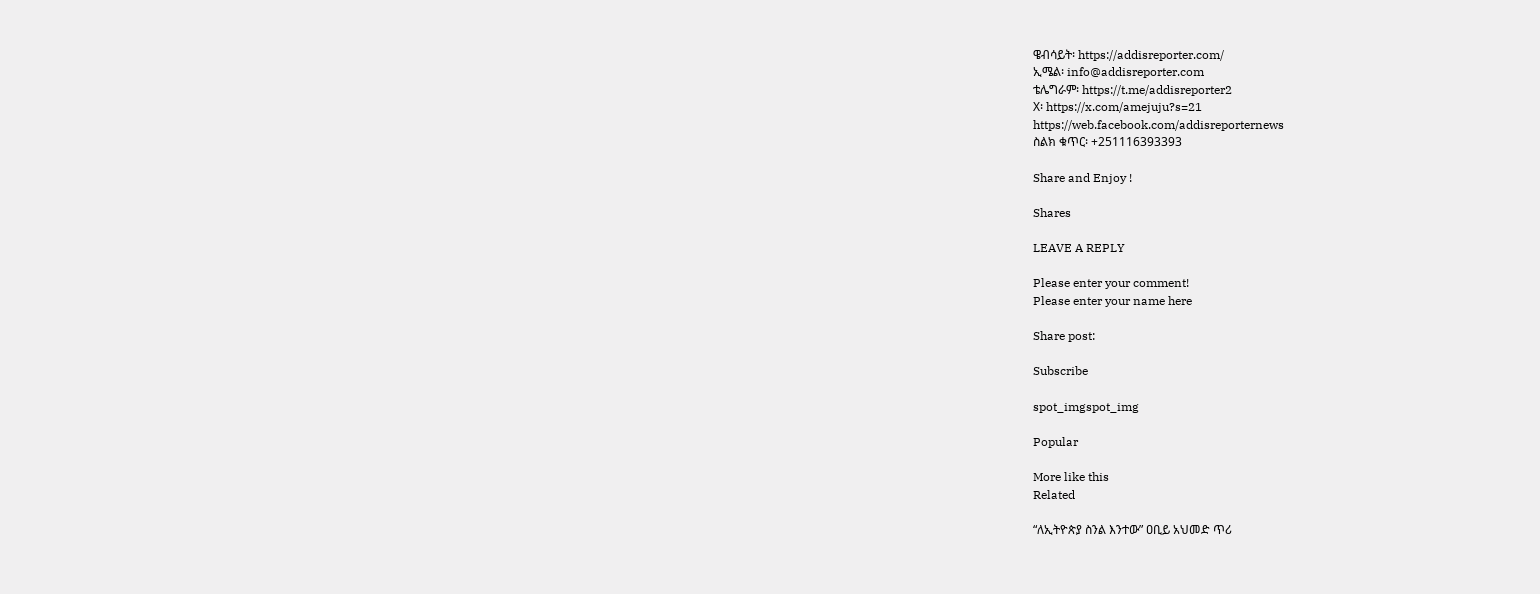ዌብሳይት፡ https://addisreporter.com/
ኢሜል፡ info@addisreporter.com
ቴሌግራም፡ https://t.me/addisreporter2
X፡ https://x.com/amejuju?s=21
https://web.facebook.com/addisreporternews
ስልክ ቁጥር፡ +251116393393

Share and Enjoy !

Shares

LEAVE A REPLY

Please enter your comment!
Please enter your name here

Share post:

Subscribe

spot_imgspot_img

Popular

More like this
Related

“ለኢትዮጵያ ስንል እንተው” ዐቢይ አህመድ ጥሪ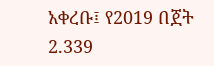አቀረቡ፤ የ2019 በጀት 2.339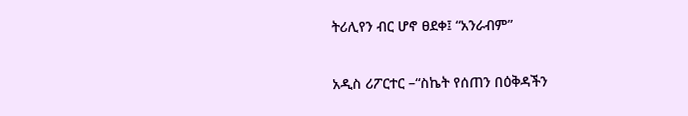ትሪሊየን ብር ሆኖ ፀደቀ፤ “አንራብም”

አዲስ ሪፖርተር –“ስኬት የሰጠን በዕቅዳችን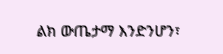ልክ ውጤታማ እንድንሆን፣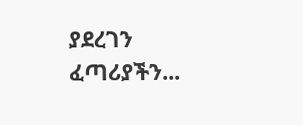ያደረገን ፈጣሪያችን...